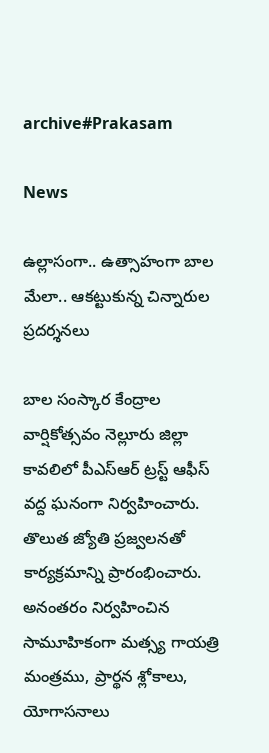archive#Prakasam

News

ఉల్లాసంగా.. ఉత్సాహంగా బాల మేలా.. ఆకట్టుకున్న చిన్నారుల ప్రదర్శనలు

బాల సంస్కార కేంద్రాల వార్షికోత్సవం నెల్లూరు జిల్లా కావలిలో పీఎస్‌ఆర్‌ ట్రస్ట్ ఆఫీస్ వద్ద ఘనంగా నిర్వహించారు. తొలుత జ్యోతి ప్రజ్వలనతో కార్యక్రమాన్ని ప్రారంభించారు. అనంతరం నిర్వహించిన సామూహికంగా మత్స్య గాయత్రి మంత్రము, ప్రార్థన శ్లోకాలు, యోగాసనాలు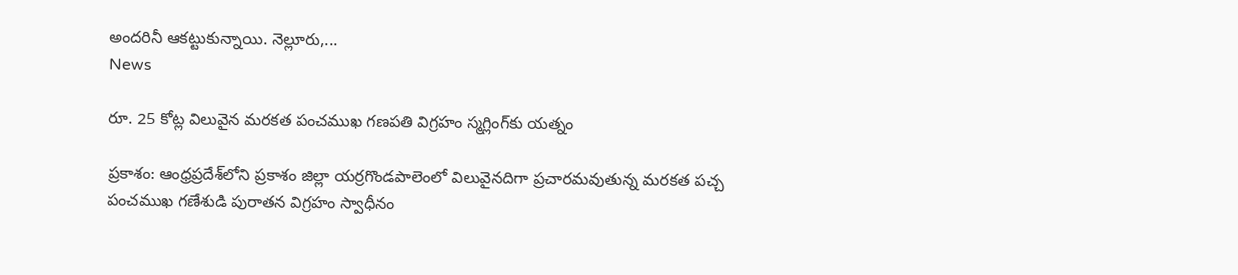అందరినీ ఆకట్టుకున్నాయి. నెల్లూరు,...
News

రూ. 25 కోట్ల విలువైన మరకత పంచముఖ గ‌ణ‌ప‌తి విగ్రహం స్మగ్లింగ్‌కు య‌త్నం

ప్ర‌కాశం: ఆంధ్ర‌ప్ర‌దేశ్‌లోని ప్రకాశం జిల్లా యర్రగొండపాలెంలో విలువైనదిగా ప్రచారమవుతున్న మరకత పచ్చ పంచముఖ గణేశుడి పురాతన విగ్రహం స్వాధీనం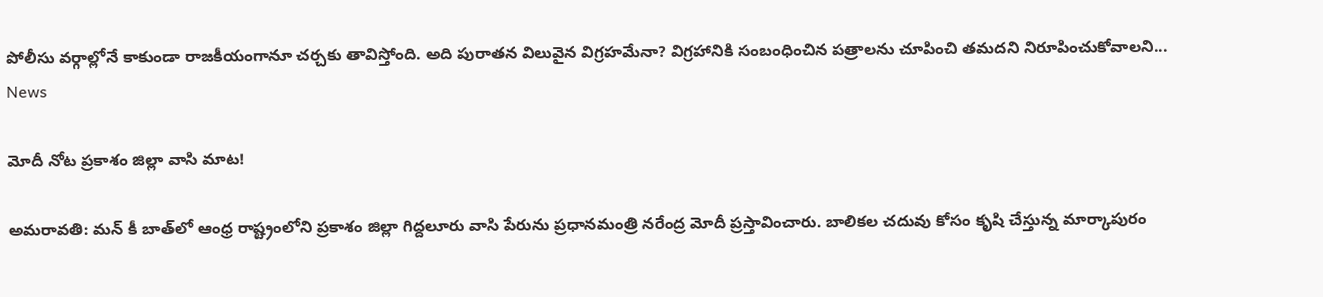పోలీసు వర్గాల్లోనే కాకుండా రాజకీయంగానూ చర్చకు తావిస్తోంది. అది పురాతన విలువైన విగ్రహమేనా? విగ్రహానికి సంబంధించిన పత్రాలను చూపించి తమదని నిరూపించుకోవాలని...
News

మోదీ నోట ప్రకాశం జిల్లా వాసి మాట!

అమ‌రావ‌తి: మన్‌ కీ బాత్‌లో ఆంధ్ర రాష్ట్రంలోని ప్రకాశం జిల్లా గిద్దలూరు వాసి పేరును ప్రధానమంత్రి నరేంద్ర మోదీ ప్రస్తావించారు. బాలికల చదువు కోసం కృషి చేస్తున్న మార్కాపురం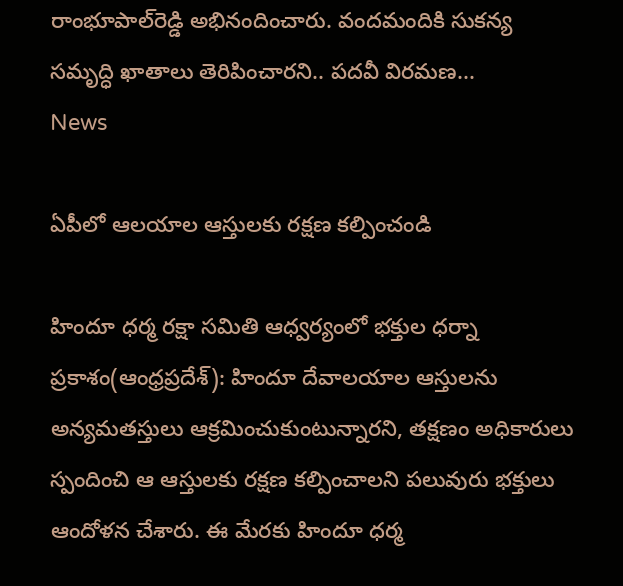రాంభూపాల్‌రెడ్డి అభినందించారు. వందమందికి సుకన్య సమృద్ధి ఖాతాలు తెరిపించారని.. పదవీ విరమణ...
News

ఏపీలో ఆల‌యాల ఆస్తుల‌కు ర‌క్ష‌ణ క‌ల్పించండి

హిందూ ధర్మ రక్షా సమితి ఆధ్వర్యంలో భ‌క్తుల ధ‌ర్నా ప్ర‌కాశం(ఆంధ్ర‌ప్ర‌దేశ్‌): హిందూ దేవాల‌యాల ఆస్తుల‌ను అన్య‌మ‌త‌స్తులు ఆక్ర‌మించుకుంటున్నార‌ని, త‌క్ష‌ణం అధికారులు స్పందించి ఆ ఆస్తుల‌కు ర‌క్ష‌ణ క‌ల్పించాల‌ని ప‌లువురు భ‌క్తులు ఆందోళ‌న చేశారు. ఈ మేర‌కు హిందూ ధర్మ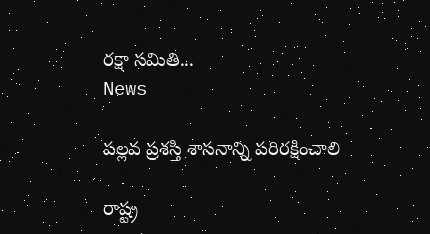రక్షా సమితి...
News

పల్లవ ప్రశస్తి శాసనాన్ని పరిరక్షించాలి

రాష్ట్ర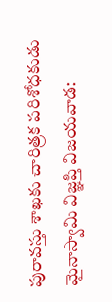పురావస్తు శాఖకు చారిత్రక పరిశోధకుడు మైనాస్వామి విజ్ఞప్తి విజ‌య‌వాడ‌: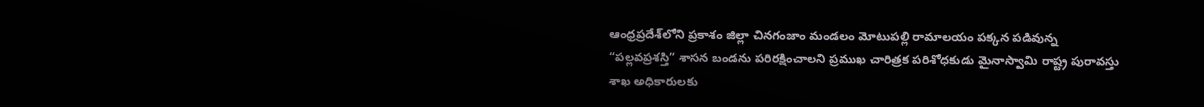ఆంధ్ర‌ప్ర‌దేశ్‌లోని ప్రకాశం జిల్లా చినగంజాం మండలం మోటుపల్లి రామాలయం పక్కన పడివున్న “పల్లవప్రశస్తి” శాసన బండను పరిరక్షించాలని ప్రముఖ చారిత్రక పరిశోధకుడు మైనాస్వామి రాష్ట్ర పురావస్తు శాఖ అధికారులకు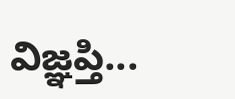విజ్ఞప్తి...